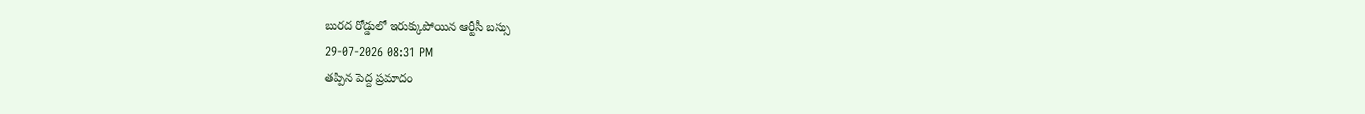బురద రోడ్డులో ఇరుక్కుపోయిన ఆర్టీసీ బస్సు
29-07-2026 08:31 PM
తప్పిన పెద్ద ప్రమాదం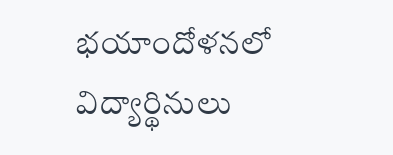భయాందోళనలో విద్యార్థినులు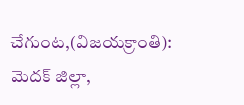చేగుంట,(విజయక్రాంతి): మెదక్ జిల్లా,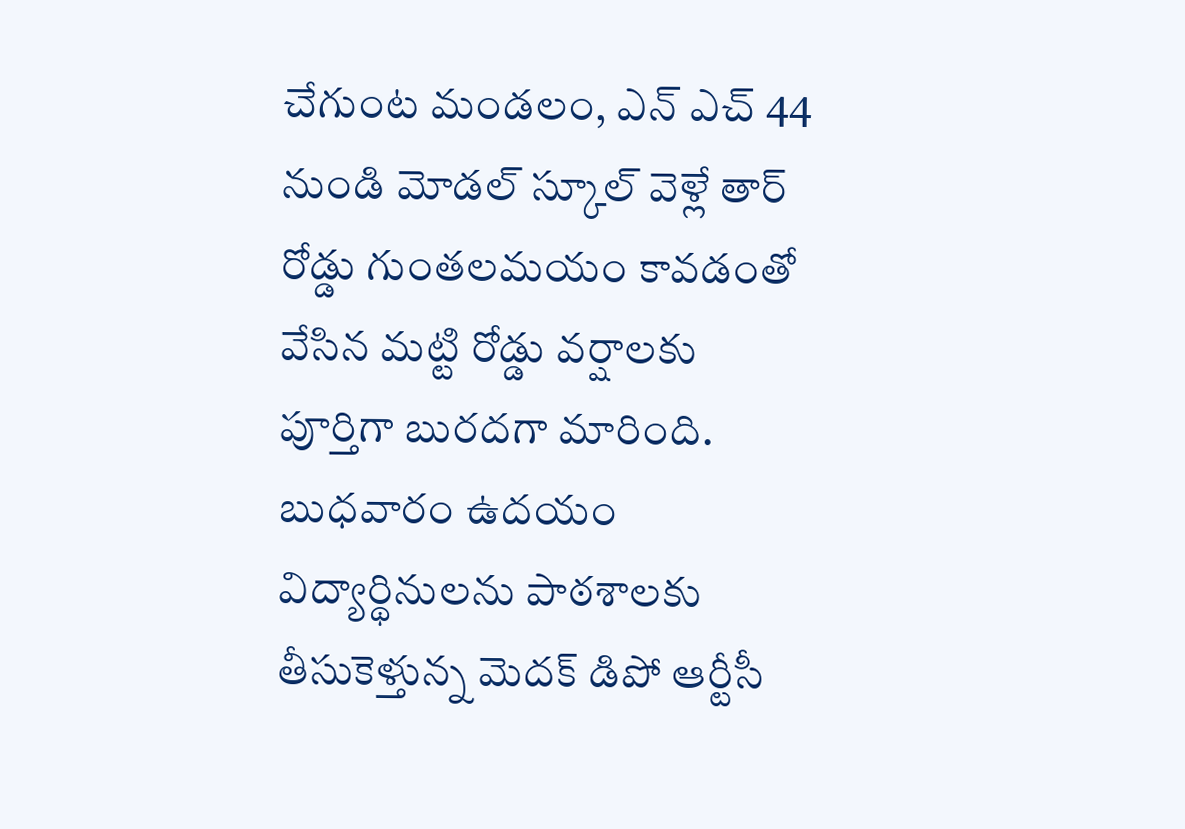చేగుంట మండలం, ఎన్ ఎచ్ 44 నుండి మోడల్ స్కూల్ వెళ్లే తార్ రోడ్డు గుంతలమయం కావడంతో వేసిన మట్టి రోడ్డు వర్షాలకు పూర్తిగా బురదగా మారింది. బుధవారం ఉదయం విద్యార్థినులను పాఠశాలకు తీసుకెళ్తున్న మెదక్ డిపో ఆర్టీసీ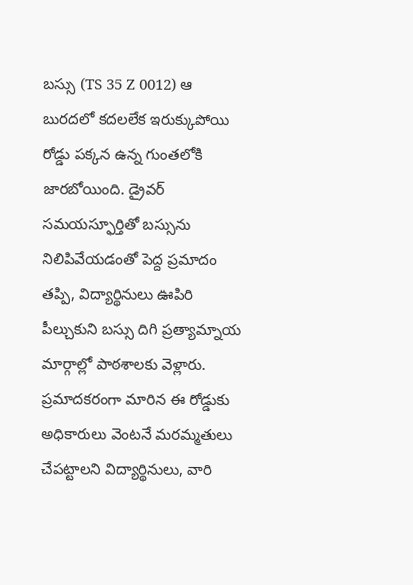బస్సు (TS 35 Z 0012) ఆ బురదలో కదలలేక ఇరుక్కుపోయి రోడ్డు పక్కన ఉన్న గుంతలోకి జారబోయింది. డ్రైవర్ సమయస్ఫూర్తితో బస్సును నిలిపివేయడంతో పెద్ద ప్రమాదం తప్పి, విద్యార్థినులు ఊపిరి పీల్చుకుని బస్సు దిగి ప్రత్యామ్నాయ మార్గాల్లో పాఠశాలకు వెళ్లారు. ప్రమాదకరంగా మారిన ఈ రోడ్డుకు అధికారులు వెంటనే మరమ్మతులు చేపట్టాలని విద్యార్థినులు, వారి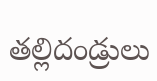తల్లిదండ్రులు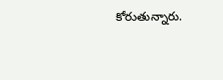కోరుతున్నారు.